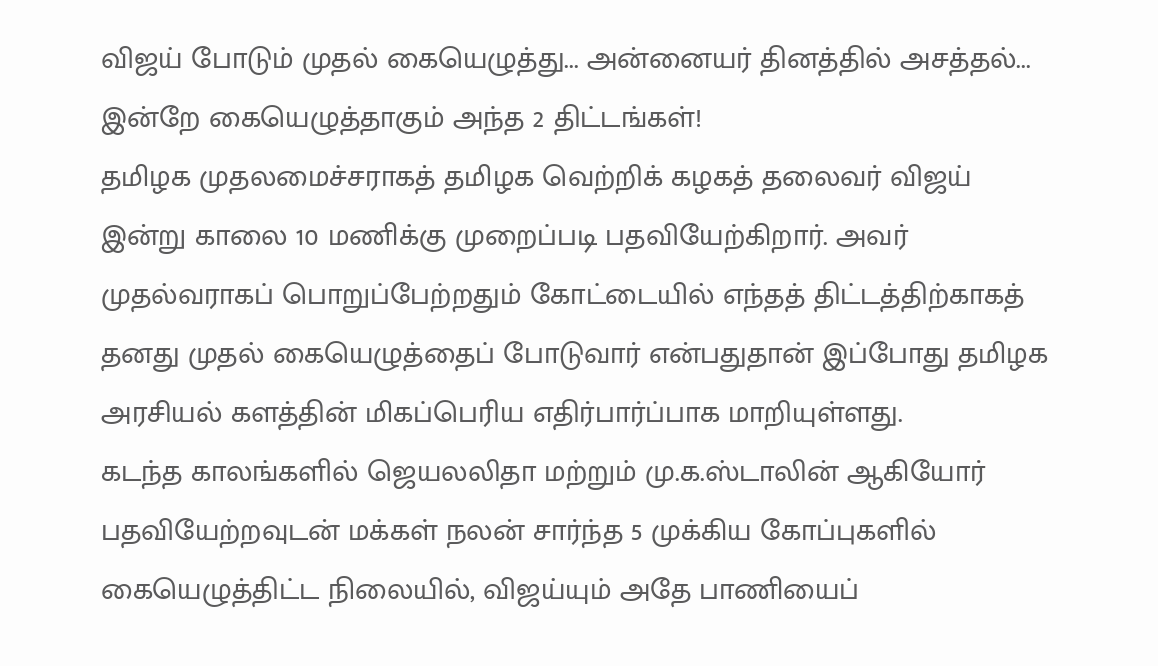விஜய் போடும் முதல் கையெழுத்து... அன்னையர் தினத்தில் அசத்தல்... இன்றே கையெழுத்தாகும் அந்த 2 திட்டங்கள்!
தமிழக முதலமைச்சராகத் தமிழக வெற்றிக் கழகத் தலைவர் விஜய் இன்று காலை 10 மணிக்கு முறைப்படி பதவியேற்கிறார். அவர் முதல்வராகப் பொறுப்பேற்றதும் கோட்டையில் எந்தத் திட்டத்திற்காகத் தனது முதல் கையெழுத்தைப் போடுவார் என்பதுதான் இப்போது தமிழக அரசியல் களத்தின் மிகப்பெரிய எதிர்பார்ப்பாக மாறியுள்ளது.
கடந்த காலங்களில் ஜெயலலிதா மற்றும் மு.க.ஸ்டாலின் ஆகியோர் பதவியேற்றவுடன் மக்கள் நலன் சார்ந்த 5 முக்கிய கோப்புகளில் கையெழுத்திட்ட நிலையில், விஜய்யும் அதே பாணியைப்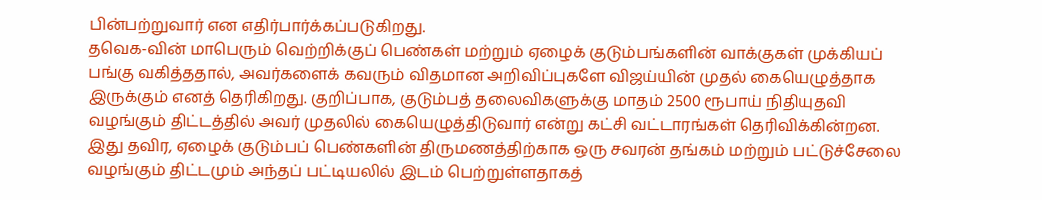பின்பற்றுவார் என எதிர்பார்க்கப்படுகிறது.
தவெக-வின் மாபெரும் வெற்றிக்குப் பெண்கள் மற்றும் ஏழைக் குடும்பங்களின் வாக்குகள் முக்கியப் பங்கு வகித்ததால், அவர்களைக் கவரும் விதமான அறிவிப்புகளே விஜய்யின் முதல் கையெழுத்தாக இருக்கும் எனத் தெரிகிறது. குறிப்பாக, குடும்பத் தலைவிகளுக்கு மாதம் 2500 ரூபாய் நிதியுதவி வழங்கும் திட்டத்தில் அவர் முதலில் கையெழுத்திடுவார் என்று கட்சி வட்டாரங்கள் தெரிவிக்கின்றன.
இது தவிர, ஏழைக் குடும்பப் பெண்களின் திருமணத்திற்காக ஒரு சவரன் தங்கம் மற்றும் பட்டுச்சேலை வழங்கும் திட்டமும் அந்தப் பட்டியலில் இடம் பெற்றுள்ளதாகத்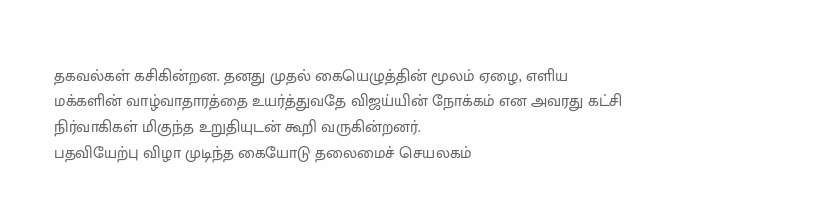தகவல்கள் கசிகின்றன. தனது முதல் கையெழுத்தின் மூலம் ஏழை, எளிய மக்களின் வாழ்வாதாரத்தை உயர்த்துவதே விஜய்யின் நோக்கம் என அவரது கட்சி நிர்வாகிகள் மிகுந்த உறுதியுடன் கூறி வருகின்றனர்.
பதவியேற்பு விழா முடிந்த கையோடு தலைமைச் செயலகம்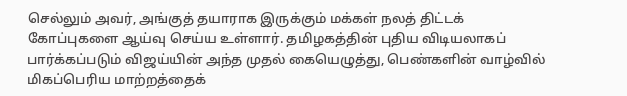செல்லும் அவர், அங்குத் தயாராக இருக்கும் மக்கள் நலத் திட்டக் கோப்புகளை ஆய்வு செய்ய உள்ளார். தமிழகத்தின் புதிய விடியலாகப் பார்க்கப்படும் விஜய்யின் அந்த முதல் கையெழுத்து, பெண்களின் வாழ்வில் மிகப்பெரிய மாற்றத்தைக்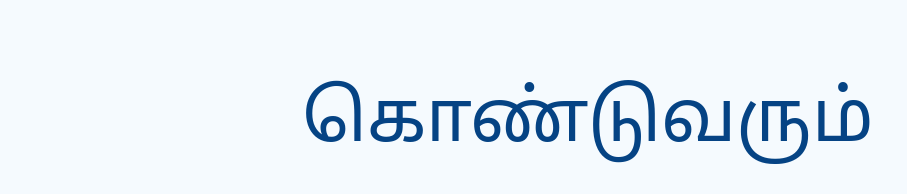கொண்டுவரும்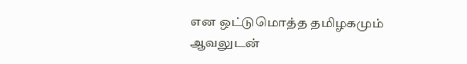என ஒட்டுமொத்த தமிழகமும் ஆவலுடன்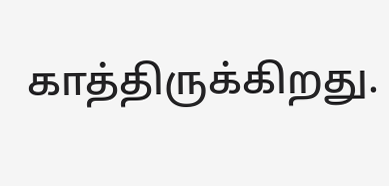காத்திருக்கிறது.